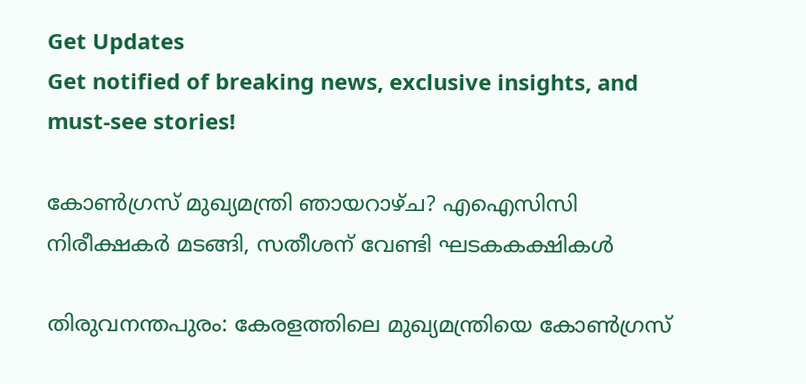Get Updates
Get notified of breaking news, exclusive insights, and must-see stories!

കോണ്‍ഗ്രസ് മുഖ്യമന്ത്രി ഞായറാഴ്ച? എഐസിസി നിരീക്ഷകര്‍ മടങ്ങി, സതീശന് വേണ്ടി ഘടകകക്ഷികള്‍

തിരുവനന്തപുരം: കേരളത്തിലെ മുഖ്യമന്ത്രിയെ കോണ്‍ഗ്രസ്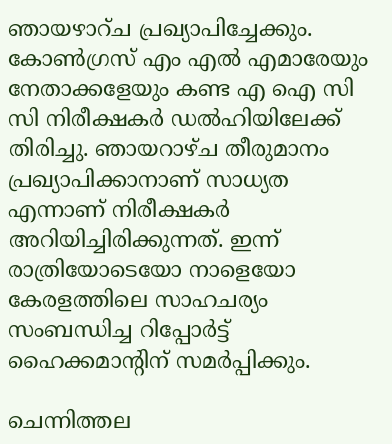ഞായഴാറ്ച പ്രഖ്യാപിച്ചേക്കും. കോണ്‍ഗ്രസ് എം എല്‍ എമാരേയും നേതാക്കളേയും കണ്ട എ ഐ സി സി നിരീക്ഷകര്‍ ഡല്‍ഹിയിലേക്ക് തിരിച്ചു. ഞായറാഴ്ച തീരുമാനം പ്രഖ്യാപിക്കാനാണ് സാധ്യത എന്നാണ് നിരീക്ഷകര്‍ അറിയിച്ചിരിക്കുന്നത്. ഇന്ന് രാത്രിയോടെയോ നാളെയോ കേരളത്തിലെ സാഹചര്യം സംബന്ധിച്ച റിപ്പോര്‍ട്ട് ഹൈക്കമാന്റിന് സമര്‍പ്പിക്കും.

ചെന്നിത്തല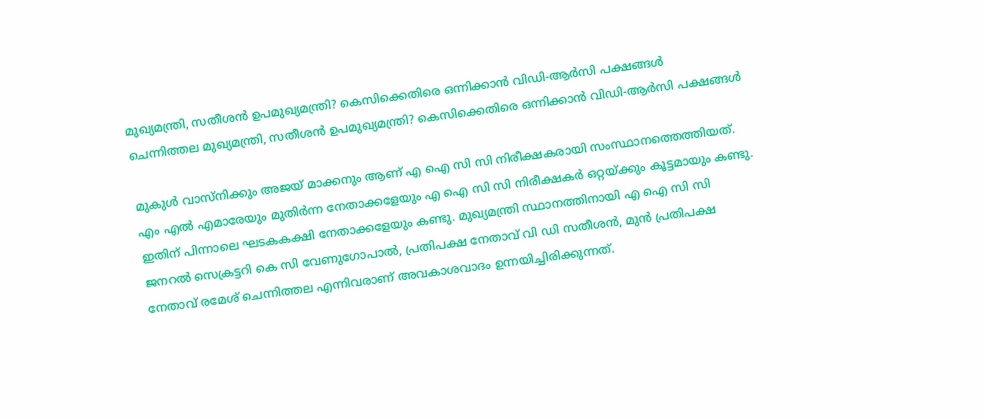മുഖ്യമന്ത്രി, സതീശന്‍ ഉപമുഖ്യമന്ത്രി? കെസിക്കെതിരെ ഒന്നിക്കാന്‍ വിഡി-ആര്‍സി പക്ഷങ്ങള്‍
ചെന്നിത്തല മുഖ്യമന്ത്രി, സതീശന്‍ ഉപമുഖ്യമന്ത്രി? കെസിക്കെതിരെ ഒന്നിക്കാന്‍ വിഡി-ആര്‍സി പക്ഷങ്ങള്‍

മുകുള്‍ വാസ്നിക്കും അജയ് മാക്കനും ആണ് എ ഐ സി സി നിരീക്ഷകരായി സംസ്ഥാനത്തെത്തിയത്. എം എല്‍ എമാരേയും മുതിര്‍ന്ന നേതാക്കളേയും എ ഐ സി സി നിരീക്ഷകര്‍ ഒറ്റയ്ക്കും കൂട്ടമായും കണ്ടു. ഇതിന് പിന്നാലെ ഘടകകക്ഷി നേതാക്കളേയും കണ്ടു. മുഖ്യമന്ത്രി സ്ഥാനത്തിനായി എ ഐ സി സി ജനറല്‍ സെക്രട്ടറി കെ സി വേണുഗോപാല്‍, പ്രതിപക്ഷ നേതാവ് വി ഡി സതീശന്‍, മുന്‍ പ്രതിപക്ഷ നേതാവ് രമേശ് ചെന്നിത്തല എന്നിവരാണ് അവകാശവാദം ഉന്നയിച്ചിരിക്കുന്നത്.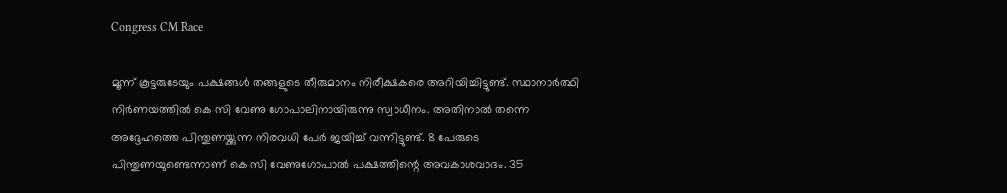Congress CM Race

മൂന്ന് കൂട്ടരുടേയും പക്ഷങ്ങള്‍ തങ്ങളുടെ തീരുമാനം നിരീക്ഷകരെ അറിയിച്ചിട്ടുണ്ട്. സ്ഥാനാര്‍ത്ഥി നിര്‍ണയത്തില്‍ കെ സി വേണു ഗോപാലിനായിരുന്നു സ്വാധീനം. അതിനാല്‍ തന്നെ അദ്ദേഹത്തെ പിന്തുണയ്ക്കുന്ന നിരവധി പേര്‍ ജയിച്ച് വന്നിട്ടുണ്ട്. 8 പേരുടെ പിന്തുണയുണ്ടെന്നാണ് കെ സി വേണുഗോപാല്‍ പക്ഷത്തിന്റെ അവകാശവാദം. 35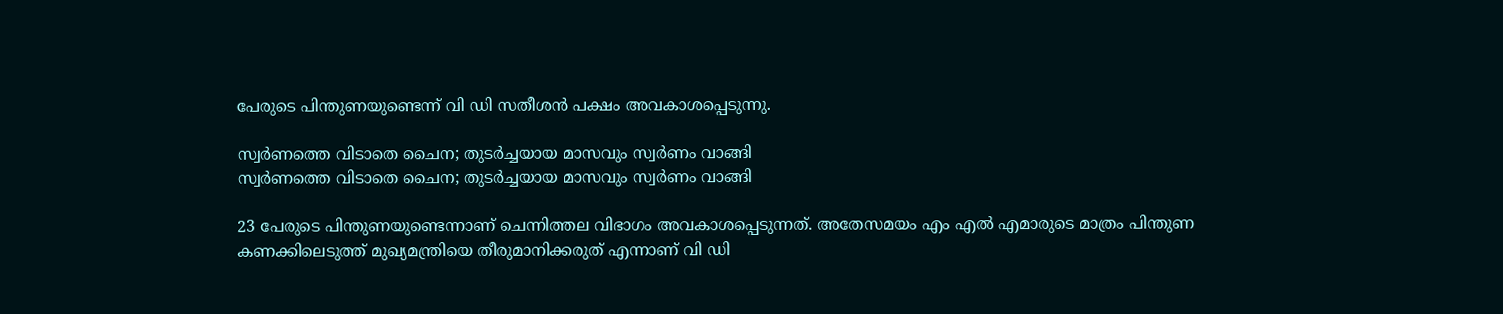പേരുടെ പിന്തുണയുണ്ടെന്ന് വി ഡി സതീശന്‍ പക്ഷം അവകാശപ്പെടുന്നു.

സ്വര്‍ണത്തെ വിടാതെ ചൈന; തുടര്‍ച്ചയായ മാസവും സ്വര്‍ണം വാങ്ങി
സ്വര്‍ണത്തെ വിടാതെ ചൈന; തുടര്‍ച്ചയായ മാസവും സ്വര്‍ണം വാങ്ങി

23 പേരുടെ പിന്തുണയുണ്ടെന്നാണ് ചെന്നിത്തല വിഭാഗം അവകാശപ്പെടുന്നത്. അതേസമയം എം എല്‍ എമാരുടെ മാത്രം പിന്തുണ കണക്കിലെടുത്ത് മുഖ്യമന്ത്രിയെ തീരുമാനിക്കരുത് എന്നാണ് വി ഡി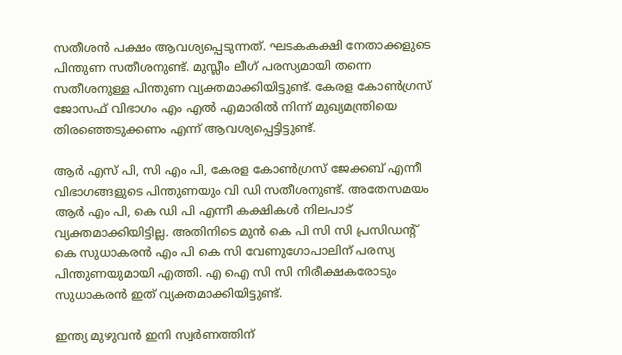സതീശന്‍ പക്ഷം ആവശ്യപ്പെടുന്നത്. ഘടകകക്ഷി നേതാക്കളുടെ പിന്തുണ സതീശനുണ്ട്. മുസ്ലീം ലീഗ് പരസ്യമായി തന്നെ സതീശനുള്ള പിന്തുണ വ്യക്തമാക്കിയിട്ടുണ്ട്. കേരള കോണ്‍ഗ്രസ് ജോസഫ് വിഭാഗം എം എല്‍ എമാരില്‍ നിന്ന് മുഖ്യമന്ത്രിയെ തിരഞ്ഞെടുക്കണം എന്ന് ആവശ്യപ്പെട്ടിട്ടുണ്ട്.

ആര്‍ എസ് പി, സി എം പി, കേരള കോണ്‍ഗ്രസ് ജേക്കബ് എന്നീ വിഭാഗങ്ങളുടെ പിന്തുണയും വി ഡി സതീശനുണ്ട്. അതേസമയം ആര്‍ എം പി, കെ ഡി പി എന്നീ കക്ഷികള്‍ നിലപാട് വ്യക്തമാക്കിയിട്ടില്ല. അതിനിടെ മുന്‍ കെ പി സി സി പ്രസിഡന്റ് കെ സുധാകരന്‍ എം പി കെ സി വേണുഗോപാലിന് പരസ്യ പിന്തുണയുമായി എത്തി. എ ഐ സി സി നിരീക്ഷകരോടും സുധാകരന്‍ ഇത് വ്യക്തമാക്കിയിട്ടുണ്ട്.

ഇന്ത്യ മുഴുവന്‍ ഇനി സ്വര്‍ണത്തിന്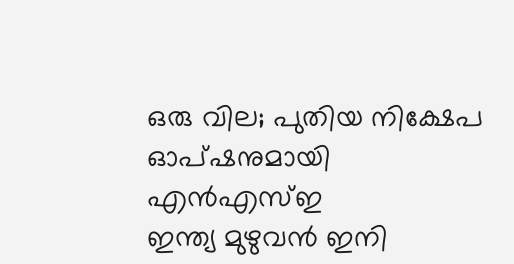ഒരു വില; പുതിയ നിക്ഷേപ ഓപ്ഷനുമായി എന്‍എസ്ഇ
ഇന്ത്യ മുഴുവന്‍ ഇനി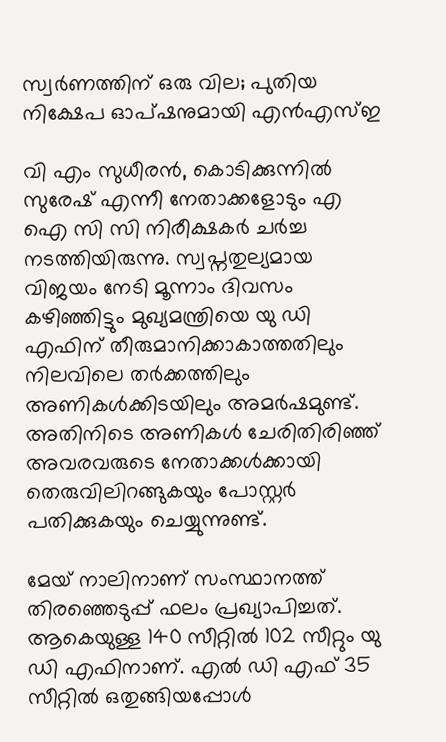സ്വര്‍ണത്തിന് ഒരു വില; പുതിയ നിക്ഷേപ ഓപ്ഷനുമായി എന്‍എസ്ഇ

വി എം സുധീരന്‍, കൊടിക്കുന്നില്‍ സുരേഷ് എന്നീ നേതാക്കളോടും എ ഐ സി സി നിരീക്ഷകര്‍ ചര്‍ച്ച നടത്തിയിരുന്നു. സ്വപ്നതുല്യമായ വിജയം നേടി മൂന്നാം ദിവസം കഴിഞ്ഞിട്ടും മുഖ്യമന്ത്രിയെ യു ഡി എഫിന് തീരുമാനിക്കാകാത്തതിലും നിലവിലെ തര്‍ക്കത്തിലും അണികള്‍ക്കിടയിലും അമര്‍ഷമുണ്ട്. അതിനിടെ അണികള്‍ ചേരിതിരിഞ്ഞ് അവരവരുടെ നേതാക്കള്‍ക്കായി തെരുവിലിറങ്ങുകയും പോസ്റ്റര്‍ പതിക്കുകയും ചെയ്യുന്നുണ്ട്.

മേയ് നാലിനാണ് സംസ്ഥാനത്ത് തിരഞ്ഞെടുപ്പ് ഫലം പ്രഖ്യാപിച്ചത്. ആകെയുള്ള 140 സീറ്റില്‍ 102 സീറ്റും യു ഡി എഫിനാണ്. എല്‍ ഡി എഫ് 35 സീറ്റില്‍ ഒതുങ്ങിയപ്പോള്‍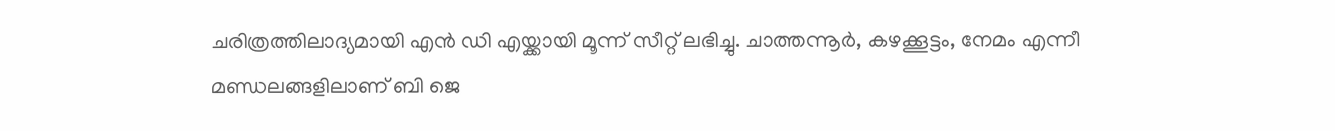ചരിത്രത്തിലാദ്യമായി എന്‍ ഡി എയ്ക്കായി മൂന്ന് സീറ്റ് ലഭിച്ചു. ചാത്തന്നൂര്‍, കഴക്കൂട്ടം, നേമം എന്നീ മണ്ഡലങ്ങളിലാണ് ബി ജെ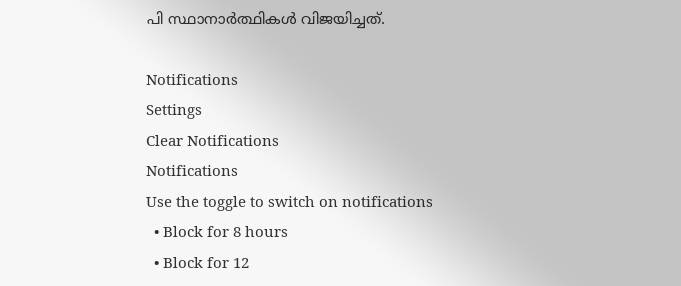പി സ്ഥാനാര്‍ത്ഥികള്‍ വിജയിച്ചത്.

Notifications
Settings
Clear Notifications
Notifications
Use the toggle to switch on notifications
  • Block for 8 hours
  • Block for 12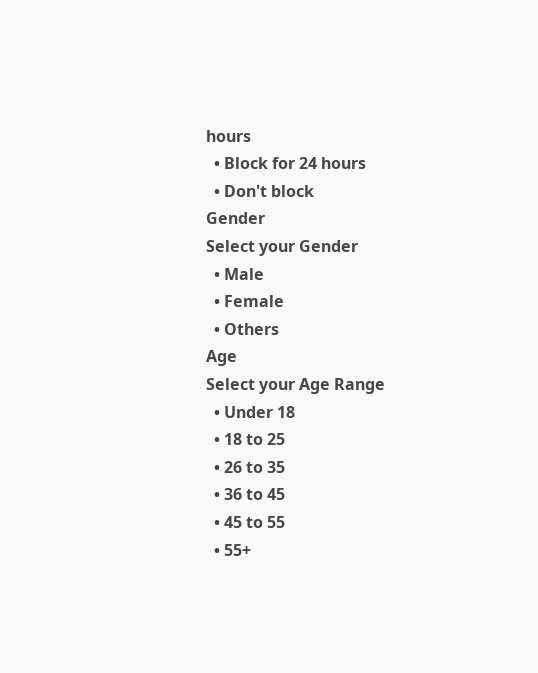hours
  • Block for 24 hours
  • Don't block
Gender
Select your Gender
  • Male
  • Female
  • Others
Age
Select your Age Range
  • Under 18
  • 18 to 25
  • 26 to 35
  • 36 to 45
  • 45 to 55
  • 55+